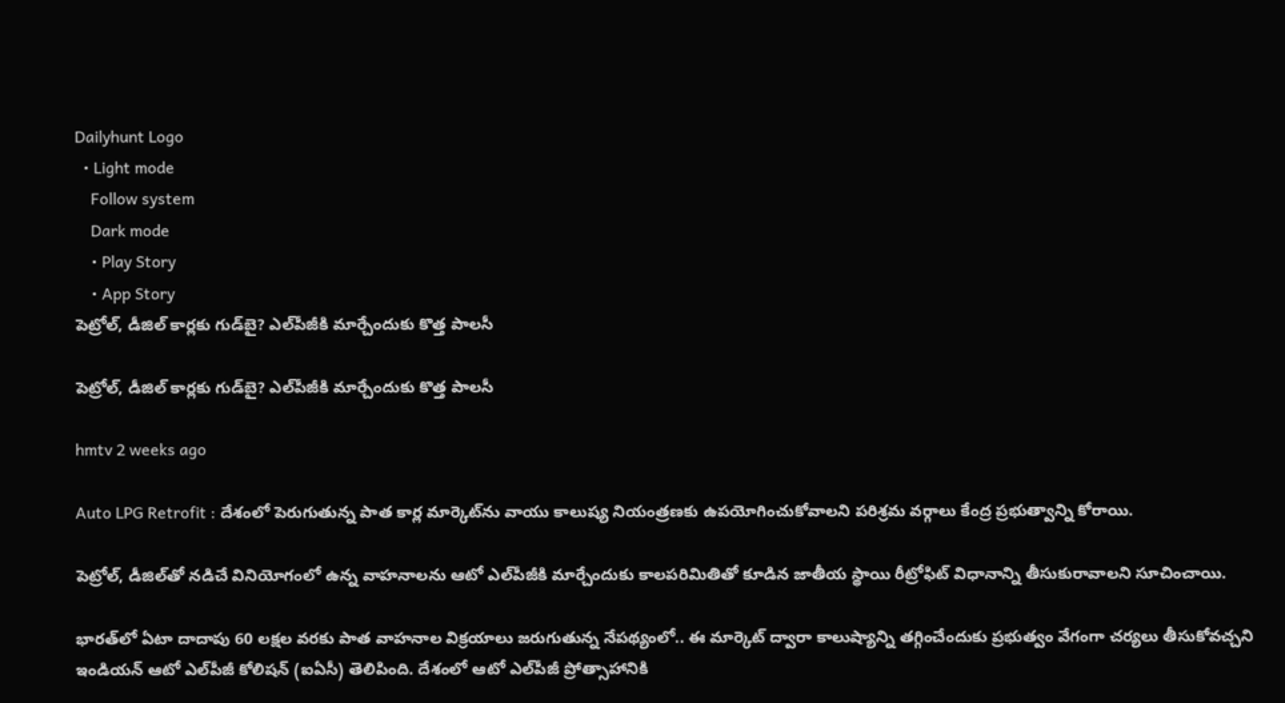Dailyhunt Logo
  • Light mode
    Follow system
    Dark mode
    • Play Story
    • App Story
పెట్రోల్‌, డీజిల్‌ కార్లకు గుడ్‌బై? ఎల్‌పీజీకి మార్చేందుకు కొత్త పాలసీ

పెట్రోల్‌, డీజిల్‌ కార్లకు గుడ్‌బై? ఎల్‌పీజీకి మార్చేందుకు కొత్త పాలసీ

hmtv 2 weeks ago

Auto LPG Retrofit : దేశంలో పెరుగుతున్న పాత కార్ల మార్కెట్‌ను వాయు కాలుష్య నియంత్రణకు ఉపయోగించుకోవాలని పరిశ్రమ వర్గాలు కేంద్ర ప్రభుత్వాన్ని కోరాయి.

పెట్రోల్‌, డీజిల్‌తో నడిచే వినియోగంలో ఉన్న వాహనాలను ఆటో ఎల్‌పీజీకి మార్చేందుకు కాలపరిమితితో కూడిన జాతీయ స్థాయి రీట్రోఫిట్ విధానాన్ని తీసుకురావాలని సూచించాయి.

భారత్‌లో ఏటా దాదాపు 60 లక్షల వరకు పాత వాహనాల విక్రయాలు జరుగుతున్న నేపథ్యంలో.. ఈ మార్కెట్‌ ద్వారా కాలుష్యాన్ని తగ్గించేందుకు ప్రభుత్వం వేగంగా చర్యలు తీసుకోవచ్చని ఇండియన్ ఆటో ఎల్‌పీజీ కోలిషన్‌ (ఐఏసీ) తెలిపింది. దేశంలో ఆటో ఎల్‌పీజీ ప్రోత్సాహానికి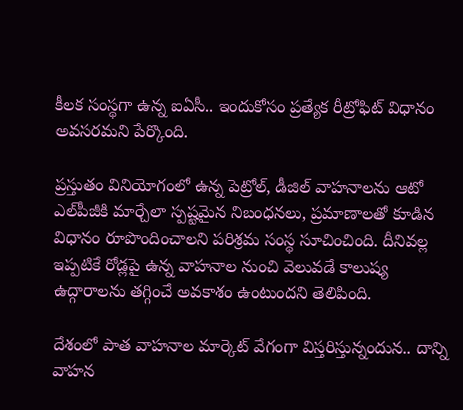కీలక సంస్థగా ఉన్న ఐఏసీ.. ఇందుకోసం ప్రత్యేక రీట్రోఫిట్ విధానం అవసరమని పేర్కొంది.

ప్రస్తుతం వినియోగంలో ఉన్న పెట్రోల్‌, డీజిల్‌ వాహనాలను ఆటో ఎల్‌పీజీకి మార్చేలా స్పష్టమైన నిబంధనలు, ప్రమాణాలతో కూడిన విధానం రూపొందించాలని పరిశ్రమ సంస్థ సూచించింది. దీనివల్ల ఇప్పటికే రోడ్లపై ఉన్న వాహనాల నుంచి వెలువడే కాలుష్య ఉద్గారాలను తగ్గించే అవకాశం ఉంటుందని తెలిపింది.

దేశంలో పాత వాహనాల మార్కెట్‌ వేగంగా విస్తరిస్తున్నందున.. దాన్ని వాహన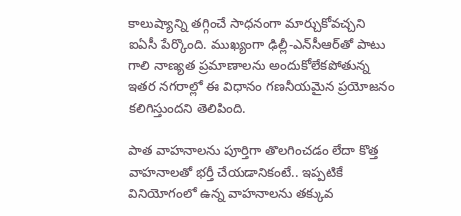కాలుష్యాన్ని తగ్గించే సాధనంగా మార్చుకోవచ్చని ఐఏసీ పేర్కొంది. ముఖ్యంగా ఢిల్లీ-ఎన్‌సీఆర్‌తో పాటు గాలి నాణ్యత ప్రమాణాలను అందుకోలేకపోతున్న ఇతర నగరాల్లో ఈ విధానం గణనీయమైన ప్రయోజనం కలిగిస్తుందని తెలిపింది.

పాత వాహనాలను పూర్తిగా తొలగించడం లేదా కొత్త వాహనాలతో భర్తీ చేయడానికంటే.. ఇప్పటికే వినియోగంలో ఉన్న వాహనాలను తక్కువ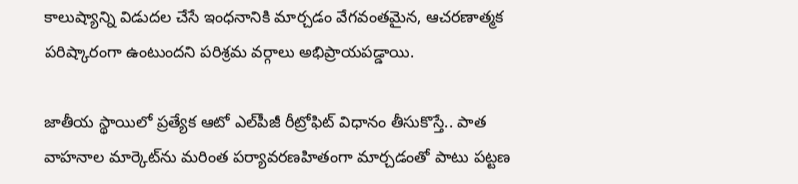కాలుష్యాన్ని విడుదల చేసే ఇంధనానికి మార్చడం వేగవంతమైన, ఆచరణాత్మక పరిష్కారంగా ఉంటుందని పరిశ్రమ వర్గాలు అభిప్రాయపడ్డాయి.

జాతీయ స్థాయిలో ప్రత్యేక ఆటో ఎల్‌పీజీ రీట్రోఫిట్ విధానం తీసుకొస్తే.. పాత వాహనాల మార్కెట్‌ను మరింత పర్యావరణహితంగా మార్చడంతో పాటు పట్టణ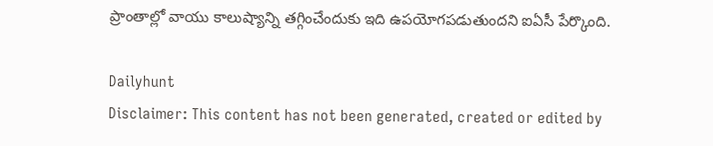ప్రాంతాల్లో వాయు కాలుష్యాన్ని తగ్గించేందుకు ఇది ఉపయోగపడుతుందని ఐఏసీ పేర్కొంది.

Dailyhunt
Disclaimer: This content has not been generated, created or edited by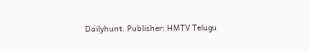Dailyhunt. Publisher: HMTV Telugu